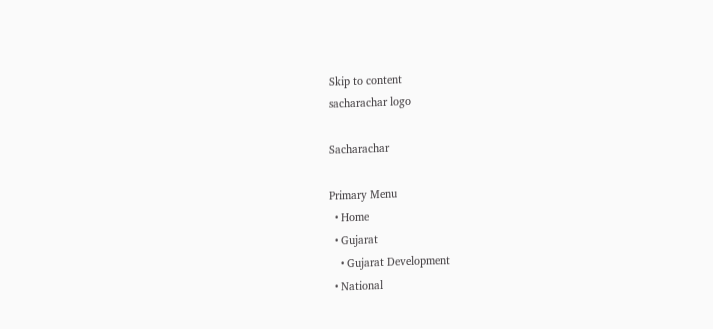Skip to content
sacharachar logo

Sacharachar

Primary Menu
  • Home
  • Gujarat
    • Gujarat Development
  • National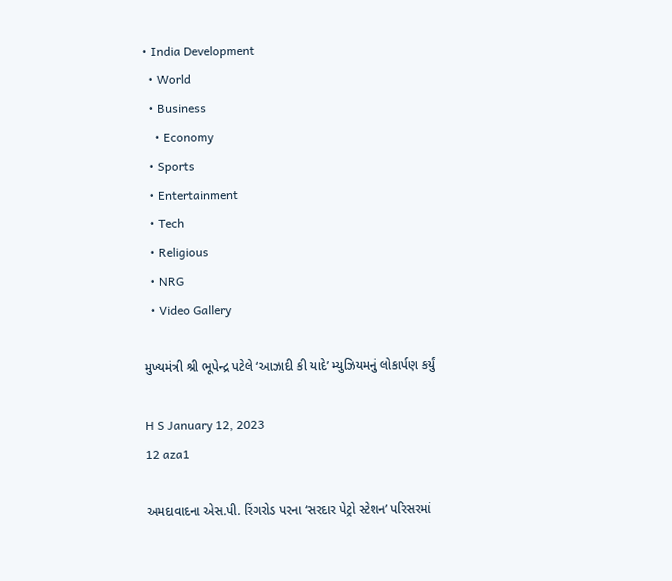• India Development
  • World
  • Business
    • Economy
  • Sports
  • Entertainment
  • Tech
  • Religious
  • NRG
  • Video Gallery

મુખ્યમંત્રી શ્રી ભૂપેન્દ્ર પટેલે ‘આઝાદી કી યાદે’ મ્યુઝિયમનું લોકાર્પણ કર્યું

H S January 12, 2023
12 aza1

અમદાવાદના એસ.પી. રિંગરોડ પરના ‘સરદાર પેટ્રો સ્ટેશન’ પરિસરમાં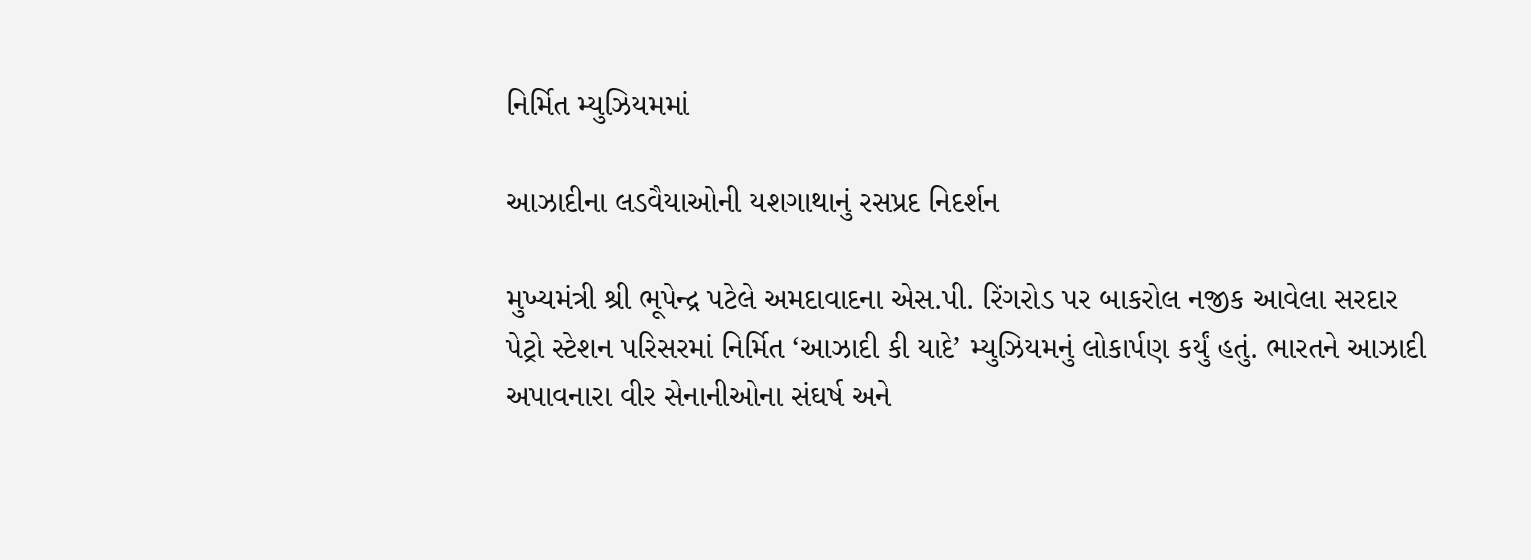નિર્મિત મ્યુઝિયમમાં

આઝાદીના લડવૈયાઓની યશગાથાનું રસપ્રદ નિદર્શન

મુખ્યમંત્રી શ્રી ભૂપેન્દ્ર પટેલે અમદાવાદના એસ.પી. રિંગરોડ પર બાકરોલ નજીક આવેલા સરદાર
પેટ્રો સ્ટેશન પરિસરમાં નિર્મિત ‘આઝાદી કી યાદે’ મ્યુઝિયમનું લોકાર્પણ કર્યું હતું. ભારતને આઝાદી
અપાવનારા વીર સેનાનીઓના સંઘર્ષ અને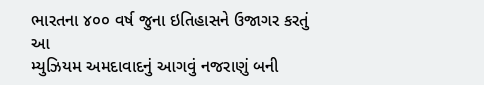ભારતના ૪૦૦ વર્ષ જુના ઇતિહાસને ઉજાગર કરતું આ
મ્યુઝિયમ અમદાવાદનું આગવું નજરાણું બની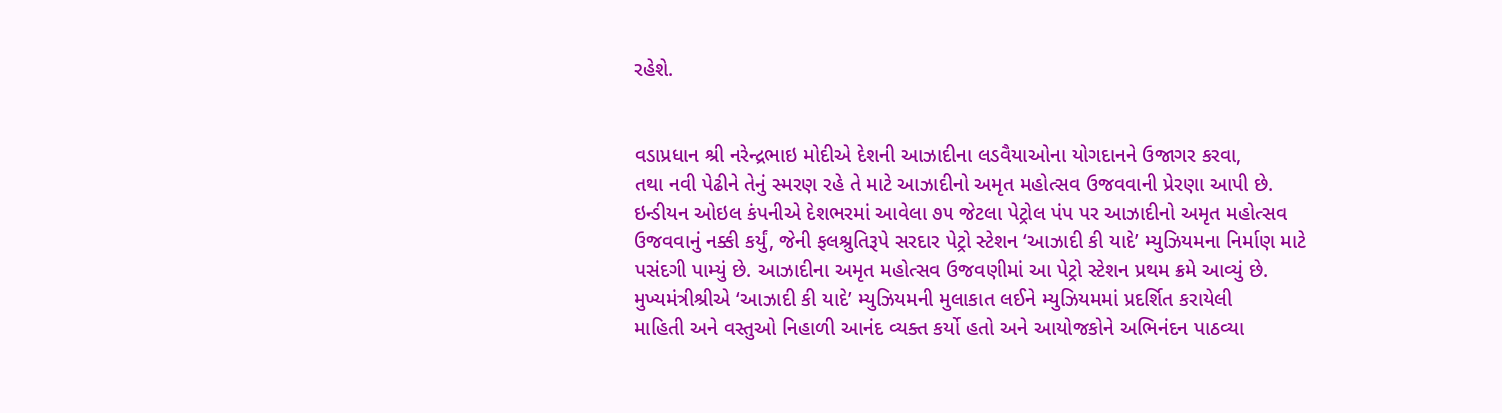રહેશે.


વડાપ્રધાન શ્રી નરેન્દ્રભાઇ મોદીએ દેશની આઝાદીના લડવૈયાઓના યોગદાનને ઉજાગર કરવા,
તથા નવી પેઢીને તેનું સ્મરણ રહે તે માટે આઝાદીનો અમૃત મહોત્સવ ઉજવવાની પ્રેરણા આપી છે.
ઇન્ડીયન ઓઇલ કંપનીએ દેશભરમાં આવેલા ૭૫ જેટલા પેટ્રોલ પંપ પર આઝાદીનો અમૃત મહોત્સવ
ઉજવવાનું નક્કી કર્યું, જેની ફલશ્રુતિરૂપે સરદાર પેટ્રો સ્ટેશન ‘આઝાદી કી યાદે’ મ્યુઝિયમના નિર્માણ માટે
પસંદગી પામ્યું છે. આઝાદીના અમૃત મહોત્સવ ઉજવણીમાં આ પેટ્રો સ્ટેશન પ્રથમ ક્રમે આવ્યું છે.
મુખ્યમંત્રીશ્રીએ ‘આઝાદી કી યાદે’ મ્યુઝિયમની મુલાકાત લઈને મ્યુઝિયમમાં પ્રદર્શિત કરાયેલી
માહિતી અને વસ્તુઓ નિહાળી આનંદ વ્યક્ત કર્યો હતો અને આયોજકોને અભિનંદન પાઠવ્યા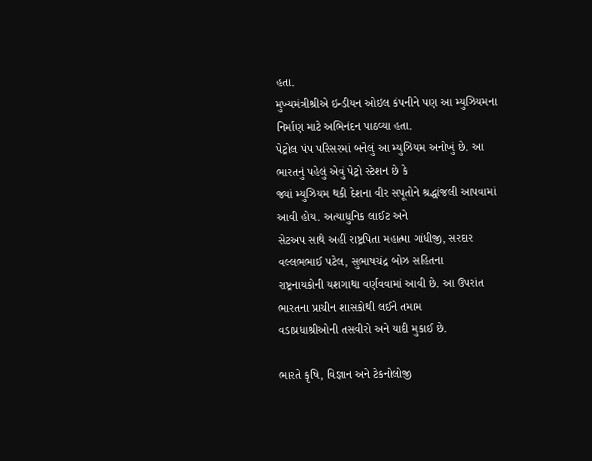હતા.
મુખ્યમંત્રીશ્રીએ ઇન્ડીયન ઓઇલ કંપનીને પણ આ મ્યુઝિયમના નિર્માણ માટે અભિનંદન પાઠવ્યા હતા.
પેટ્રોલ પંપ પરિસરમાં બનેલું આ મ્યુઝિયમ અનોખું છે. આ ભારતનું પહેલું એવું પેટ્રો સ્ટેશન છે કે
જ્યાં મ્યુઝિયમ થકી દેશના વીર સપૂતોને શ્રદ્ધાંજલી આપવામાં આવી હોય. અત્યાધુનિક લાઈટ અને
સેટઅપ સાથે અહીં રાષ્ટ્રપિતા મહાત્મા ગાંધીજી, સરદાર વલ્લભભાઈ પટેલ, સુભાષચંદ્ર બોઝ સહિતના
રાષ્ટ્રનાયકોની યશગાથા વર્ણવવામાં આવી છે. આ ઉપરાંત ભારતના પ્રાચીન શાસકોથી લઈને તમામ
વડાપ્રધાશ્રીઓની તસવીરો અને યાદી મુકાઈ છે.

ભારતે કૃષિ, વિજ્ઞાન અને ટેકનોલોજી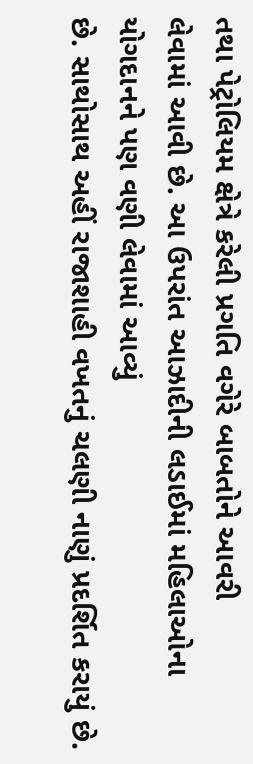તથા પેટ્રોલિયમ ક્ષેત્રે કરેલી પ્રગતિ વગેરે બાબતોને આવરી
લેવામાં આવી છે. આ ઉપરાંત આઝાદીની લડાઈમાં મહિલાઓના યોગદાનને પણ વણી લેવામાં આવ્યું
છે. સાથોસાથ અહીં રાજાશાહી વખતનું ચલણી નાણું પ્રદર્શિત કરાયું છે.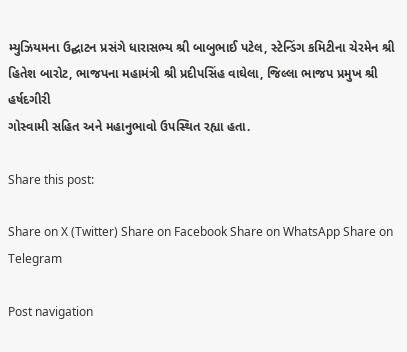મ્યુઝિયમના ઉદ્ઘાટન પ્રસંગે ધારાસભ્ય શ્રી બાબુભાઈ પટેલ, સ્ટેન્ડિંગ કમિટીના ચેરમેન શ્રી
હિતેશ બારોટ, ભાજપના મહામંત્રી શ્રી પ્રદીપસિંહ વાઘેલા, જિલ્લા ભાજપ પ્રમુખ શ્રી હર્ષદગીરી
ગોસ્વામી સહિત અને મહાનુભાવો ઉપસ્થિત રહ્યા હતા.

Share this post:

Share on X (Twitter) Share on Facebook Share on WhatsApp Share on Telegram

Post navigation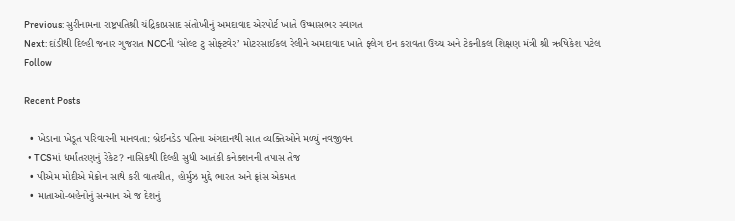Previous: સુરીનામના રાષ્ટ્રપતિશ્રી ચંદ્રિકાપ્રસાદ સંતોખીનું અમદાવાદ એરપોર્ટ ખાતે ઉષ્માસભર સ્વાગત
Next: દાંડીથી દિલ્હી જનાર ગુજરાત NCCની ‘સોલ્ટ ટુ સોફ્ટવેર’ મોટરસાઈકલ રેલીને અમદાવાદ ખાતે ફ્લેગ ઇન કરાવતા ઉચ્ચ અને ટેકનીકલ શિક્ષણ મંત્રી શ્રી ઋષિકેશ પટેલ
Follow

Recent Posts

  • ખેડાના ખેડૂત પરિવારની માનવતા: બ્રેઈનડેડ પતિના અંગદાનથી સાત વ્યક્તિઓને મળ્યું નવજીવન
  • TCSમાં ધર્માંતરણનું રેકેટ? નાસિકથી દિલ્હી સુધી આતંકી કનેક્શનની તપાસ તેજ
  • પીએમ મોદીએ મેક્રોન સાથે કરી વાતચીત, હોર્મુઝ મુદ્દે ભારત અને ફ્રાંસ એકમત
  • માતાઓ-બહેનોનું સન્માન એ જ દેશનું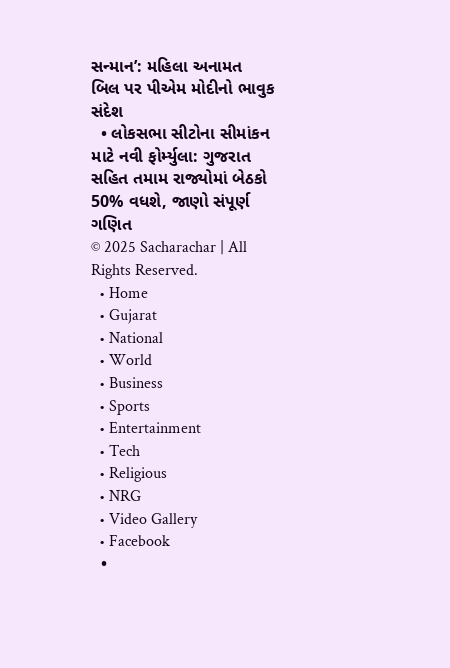સન્માન’: મહિલા અનામત બિલ પર પીએમ મોદીનો ભાવુક સંદેશ
  • લોકસભા સીટોના સીમાંકન માટે નવી ફોર્મ્યુલા: ગુજરાત સહિત તમામ રાજ્યોમાં બેઠકો 50% વધશે, જાણો સંપૂર્ણ ગણિત
© 2025 Sacharachar | All Rights Reserved.
  • Home
  • Gujarat
  • National
  • World
  • Business
  • Sports
  • Entertainment
  • Tech
  • Religious
  • NRG
  • Video Gallery
  • Facebook
  •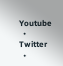Youtube
  • Twitter
  •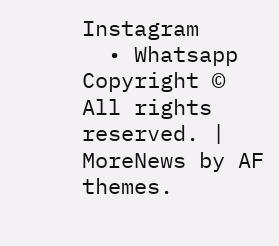Instagram
  • Whatsapp
Copyright © All rights reserved. | MoreNews by AF themes.